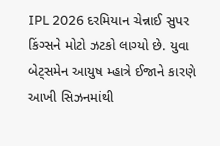IPL 2026 દરમિયાન ચેન્નાઈ સુપર કિંગ્સને મોટો ઝટકો લાગ્યો છે. યુવા બેટ્સમેન આયુષ મ્હાત્રે ઈજાને કારણે આખી સિઝનમાંથી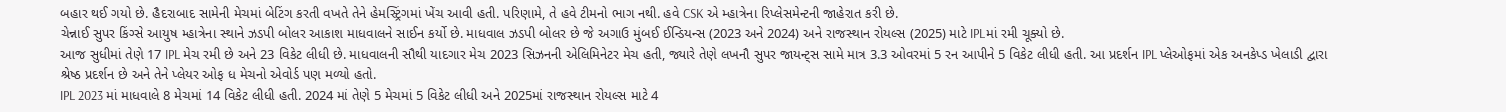બહાર થઈ ગયો છે. હૈદરાબાદ સામેની મેચમાં બેટિંગ કરતી વખતે તેને હેમસ્ટ્રિંગમાં ખેંચ આવી હતી. પરિણામે, તે હવે ટીમનો ભાગ નથી. હવે CSK એ મ્હાત્રેના રિપ્લેસમેન્ટની જાહેરાત કરી છે.
ચેન્નાઈ સુપર કિંગ્સે આયુષ મ્હાત્રેના સ્થાને ઝડપી બોલર આકાશ માધવાલને સાઈન કર્યો છે. માધવાલ ઝડપી બોલર છે જે અગાઉ મુંબઈ ઈન્ડિયન્સ (2023 અને 2024) અને રાજસ્થાન રોયલ્સ (2025) માટે IPLમાં રમી ચૂક્યો છે.
આજ સુધીમાં તેણે 17 IPL મેચ રમી છે અને 23 વિકેટ લીધી છે. માધવાલની સૌથી યાદગાર મેચ 2023 સિઝનની એલિમિનેટર મેચ હતી, જ્યારે તેણે લખનૌ સુપર જાયન્ટ્સ સામે માત્ર 3.3 ઓવરમાં 5 રન આપીને 5 વિકેટ લીધી હતી. આ પ્રદર્શન IPL પ્લેઓફમાં એક અનકેપ્ડ ખેલાડી દ્વારા શ્રેષ્ઠ પ્રદર્શન છે અને તેને પ્લેયર ઓફ ધ મેચનો એવોર્ડ પણ મળ્યો હતો.
IPL 2023 માં માધવાલે 8 મેચમાં 14 વિકેટ લીધી હતી. 2024 માં તેણે 5 મેચમાં 5 વિકેટ લીધી અને 2025માં રાજસ્થાન રોયલ્સ માટે 4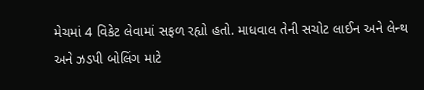મેચમાં 4 વિકેટ લેવામાં સફળ રહ્યો હતો. માધવાલ તેની સચોટ લાઈન અને લેન્થ અને ઝડપી બોલિંગ માટે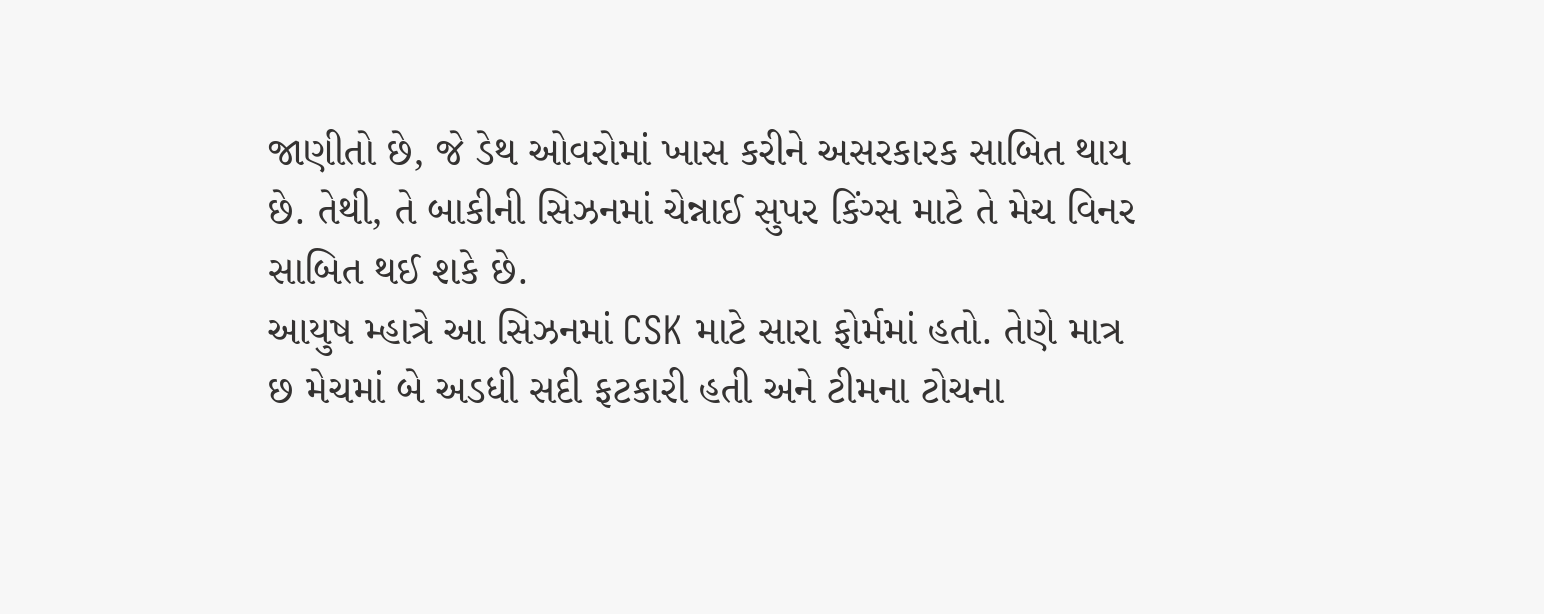જાણીતો છે, જે ડેથ ઓવરોમાં ખાસ કરીને અસરકારક સાબિત થાય છે. તેથી, તે બાકીની સિઝનમાં ચેન્નાઈ સુપર કિંગ્સ માટે તે મેચ વિનર સાબિત થઈ શકે છે.
આયુષ મ્હાત્રે આ સિઝનમાં CSK માટે સારા ફોર્મમાં હતો. તેણે માત્ર છ મેચમાં બે અડધી સદી ફટકારી હતી અને ટીમના ટોચના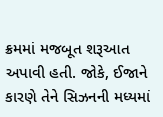ક્રમમાં મજબૂત શરૂઆત અપાવી હતી. જોકે, ઈજાને કારણે તેને સિઝનની મધ્યમાં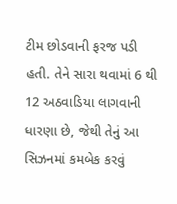ટીમ છોડવાની ફરજ પડી હતી. તેને સારા થવામાં 6 થી 12 અઠવાડિયા લાગવાની ધારણા છે, જેથી તેનું આ સિઝનમાં કમબેક કરવું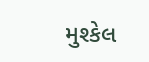મુશ્કેલ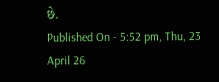છે.
Published On - 5:52 pm, Thu, 23 April 26